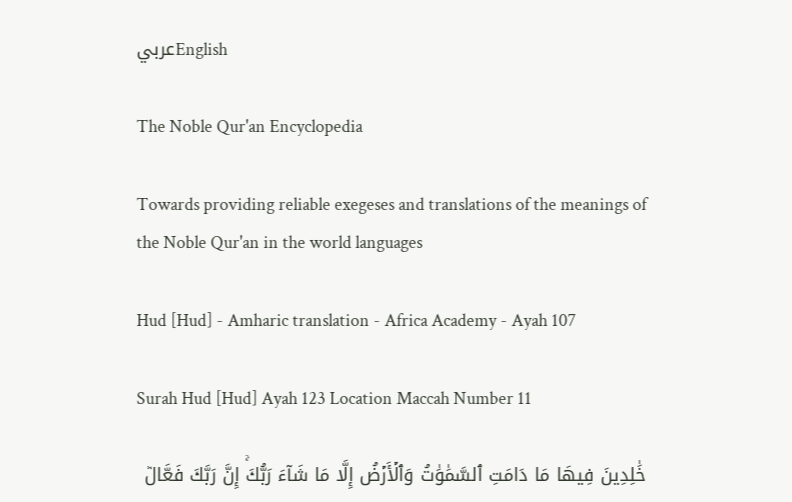عربيEnglish

The Noble Qur'an Encyclopedia

Towards providing reliable exegeses and translations of the meanings of the Noble Qur'an in the world languages

Hud [Hud] - Amharic translation - Africa Academy - Ayah 107

Surah Hud [Hud] Ayah 123 Location Maccah Number 11

خَٰلِدِينَ فِيهَا مَا دَامَتِ ٱلسَّمَٰوَٰتُ وَٱلۡأَرۡضُ إِلَّا مَا شَآءَ رَبُّكَۚ إِنَّ رَبَّكَ فَعَّالٞ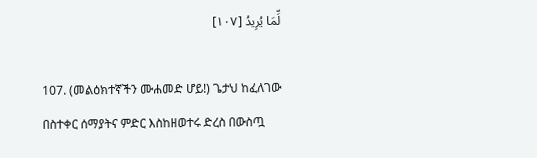لِّمَا يُرِيدُ [١٠٧]

107. (መልዕክተኛችን ሙሐመድ ሆይ!) ጌታህ ከፈለገው በስተቀር ሰማያትና ምድር እስከዘወተሩ ድረስ በውስጧ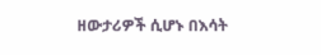ዘውታሪዎች ሲሆኑ በእሳት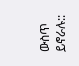ውስጥ ይኖራሉ::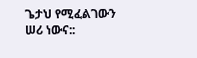ጌታህ የሚፈልገውን ሠሪ ነውና::